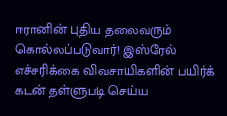ஈரானின் புதிய தலைவரும் கொல்லப்படுவார்! இஸ்ரேல் எச்சரிக்கை விவசாயிகளின் பயிர்க் கடன் தள்ளுபடி செய்ய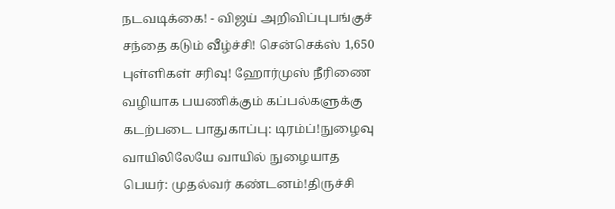நடவடிக்கை! - விஜய் அறிவிப்புபங்குச் சந்தை கடும் வீழ்ச்சி! சென்செக்ஸ் 1,650 புள்ளிகள் சரிவு! ஹோர்முஸ் நீரிணை வழியாக பயணிக்கும் கப்பல்களுக்கு கடற்படை பாதுகாப்பு: டிரம்ப்!நுழைவு வாயிலிலேயே வாயில் நுழையாத பெயர்: முதல்வர் கண்டனம்!திருச்சி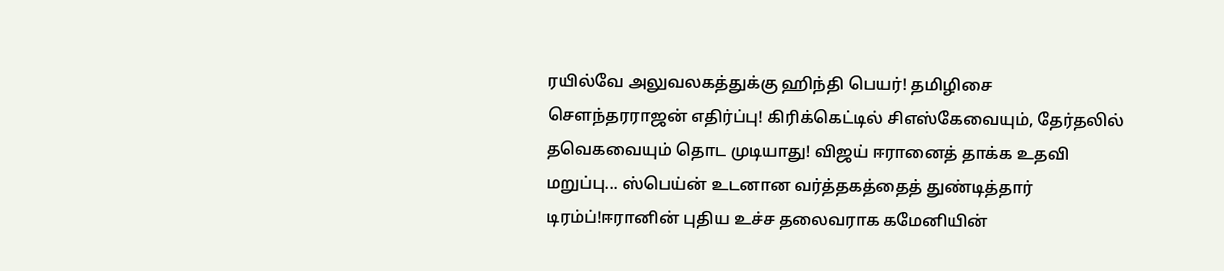ரயில்வே அலுவலகத்துக்கு ஹிந்தி பெயர்! தமிழிசை செளந்தரராஜன் எதிர்ப்பு! கிரிக்கெட்டில் சிஎஸ்கேவையும், தேர்தலில் தவெகவையும் தொட முடியாது! விஜய் ஈரானைத் தாக்க உதவி மறுப்பு... ஸ்பெய்ன் உடனான வர்த்தகத்தைத் துண்டித்தார் டிரம்ப்!ஈரானின் புதிய உச்ச தலைவராக கமேனியின்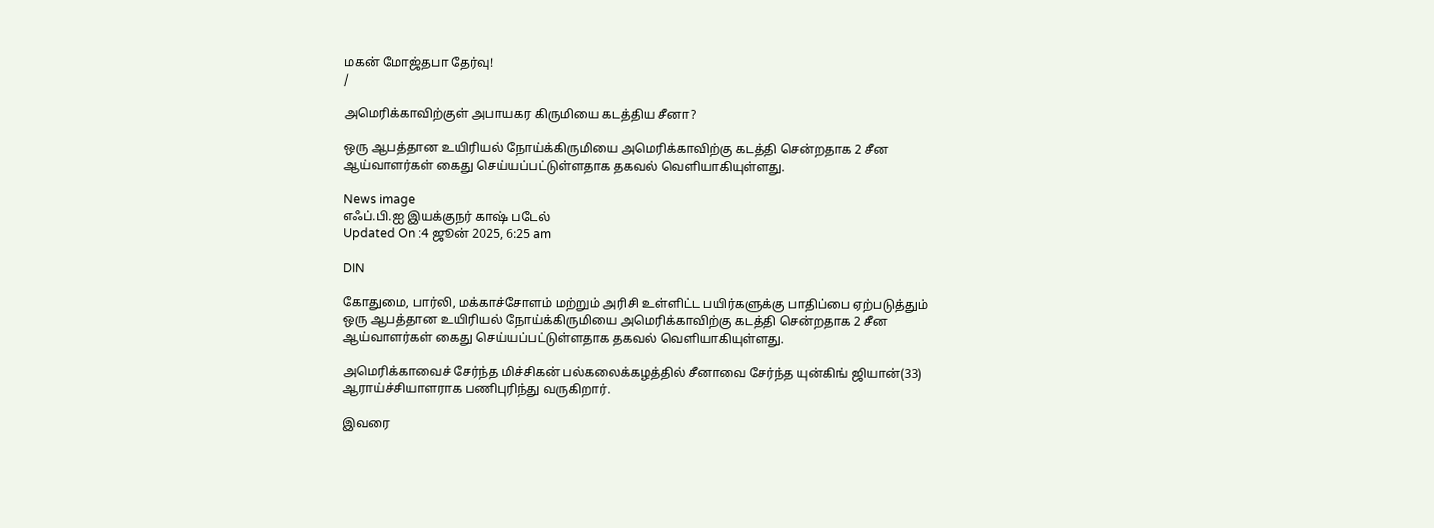மகன் மோஜ்தபா தேர்வு!
/

அமெரிக்காவிற்குள் அபாயகர கிருமியை கடத்திய சீனா?

ஒரு ஆபத்தான உயிரியல் நோய்க்கிருமியை அமெரிக்காவிற்கு கடத்தி சென்றதாக 2 சீன ஆய்வாளர்கள் கைது செய்யப்பட்டுள்ளதாக தகவல் வெளியாகியுள்ளது.

News image
எஃப்.பி.ஐ இயக்குநர் காஷ் படேல்
Updated On :4 ஜூன் 2025, 6:25 am

DIN

கோதுமை, பார்லி, மக்காச்சோளம் மற்றும் அரிசி உள்ளிட்ட பயிர்களுக்கு பாதிப்பை ஏற்படுத்தும் ஒரு ஆபத்தான உயிரியல் நோய்க்கிருமியை அமெரிக்காவிற்கு கடத்தி சென்றதாக 2 சீன ஆய்வாளர்கள் கைது செய்யப்பட்டுள்ளதாக தகவல் வெளியாகியுள்ளது.

அமெரிக்காவைச் சேர்ந்த மிச்சிகன் பல்கலைக்கழத்தில் சீனாவை சேர்ந்த யுன்கிங் ஜியான்(33) ஆராய்ச்சியாளராக பணிபுரிந்து வருகிறார்.

இவரை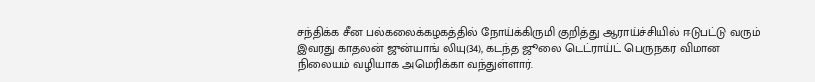சந்திக்க சீன பல்கலைக்கழகத்தில் நோய்க்கிருமி குறித்து ஆராய்ச்சியில் ஈடுபட்டு வரும் இவரது காதலன் ஜுன்யாங் லியு(34), கடந்த ஜூலை டெட்ராய்ட் பெருநகர விமான நிலையம் வழியாக அமெரிக்கா வந்துள்ளார்.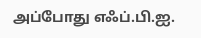அப்போது எஃப்.பி.ஐ.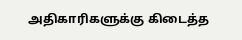அதிகாரிகளுக்கு கிடைத்த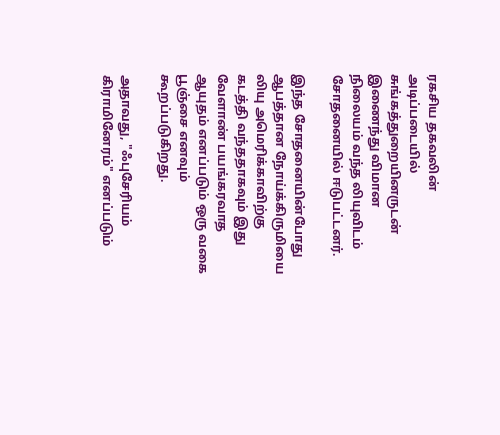ரகசிய தகவலின் அடிப்படையில் சுங்கத்துறையினருடன் இணைந்து விமான நிலையம் வந்த லியுவிடம் சோதனையில் ஈடுபட்டனர்.

இந்த சோதனையின்போது ஆபத்தான நோய்க்கிருமியை லியு அமெரிக்காவிற்கு கடத்தி வந்ததாகவும் இது வேளாண் பயங்கரவாத ஆயுதம் எனப்படும் ஒரு வகை பூஞ்சை எனவும் கூறப்படுகிறது.

அதாவது, "ஃபுசேரியம் கிராமினேரம்" எனப்படும்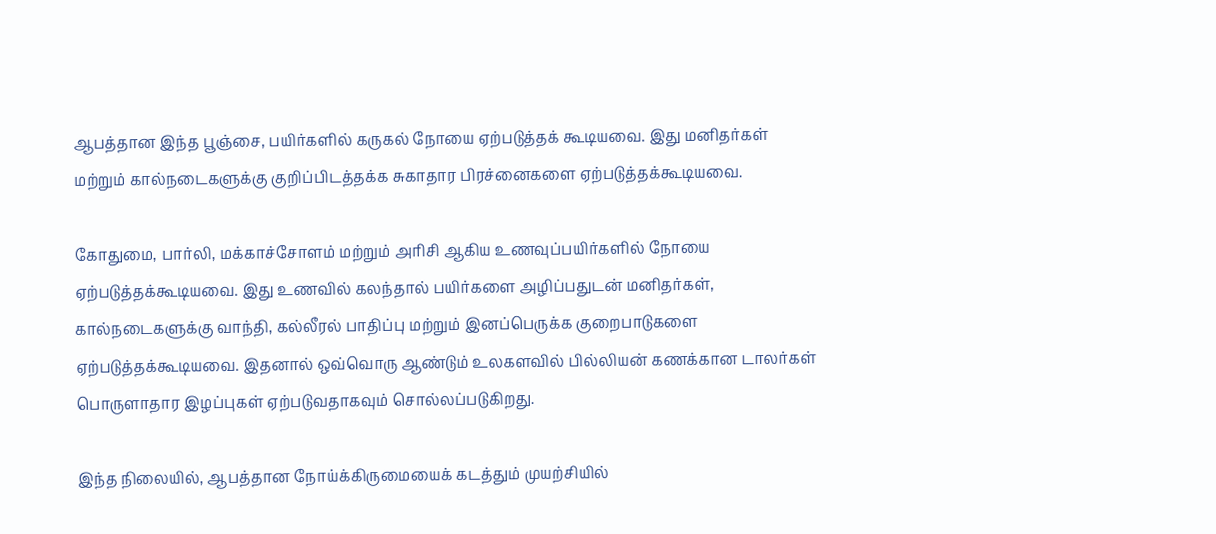ஆபத்தான இந்த பூஞ்சை, பயிர்களில் கருகல் நோயை ஏற்படுத்தக் கூடியவை. இது மனிதர்கள் மற்றும் கால்நடைகளுக்கு குறிப்பிடத்தக்க சுகாதார பிரச்னைகளை ஏற்படுத்தக்கூடியவை.

கோதுமை, பார்லி, மக்காச்சோளம் மற்றும் அரிசி ஆகிய உணவுப்பயிர்களில் நோயை ஏற்படுத்தக்கூடியவை. இது உணவில் கலந்தால் பயிர்களை அழிப்பதுடன் மனிதர்கள், கால்நடைகளுக்கு வாந்தி, கல்லீரல் பாதிப்பு மற்றும் இனப்பெருக்க குறைபாடுகளை ஏற்படுத்தக்கூடியவை. இதனால் ஒவ்வொரு ஆண்டும் உலகளவில் பில்லியன் கணக்கான டாலர்கள் பொருளாதார இழப்புகள் ஏற்படுவதாகவும் சொல்லப்படுகிறது.

இந்த நிலையில், ஆபத்தான நோய்க்கிருமையைக் கடத்தும் முயற்சியில்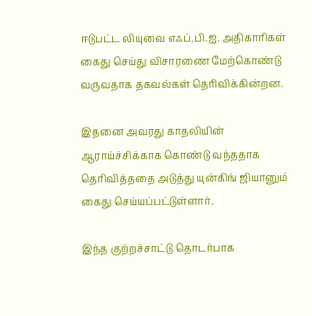ஈடுபட்ட லியுவை எஃப்.பி.ஐ. அதிகாரிகள் கைது செய்து விசாரணை மேற்கொண்டு வருவதாக தகவல்கள் தெரிவிக்கின்றன.

இதனை அவரது காதலியின் ஆராய்ச்சிக்காக கொண்டு வந்ததாக தெரிவித்ததை அடுத்து யுன்கிங் ஜியானும் கைது செய்யப்பட்டுள்ளார்.

இந்த குற்றச்சாட்டு தொடர்பாக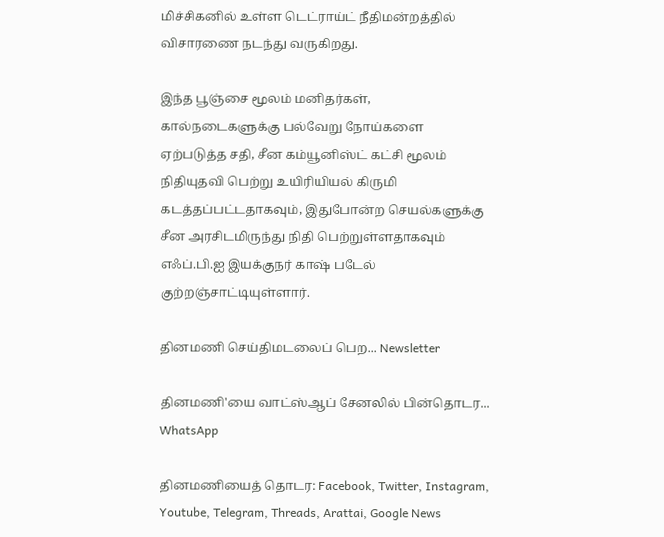மிச்சிகனில் உள்ள டெட்ராய்ட் நீதிமன்றத்தில் விசாரணை நடந்து வருகிறது.

இந்த பூஞ்சை மூலம் மனிதர்கள், கால்நடைகளுக்கு பல்வேறு நோய்களை ஏற்படுத்த சதி, சீன கம்யூனிஸ்ட் கட்சி மூலம் நிதியுதவி பெற்று உயிரியியல் கிருமி கடத்தப்பட்டதாகவும், இதுபோன்ற செயல்களுக்கு சீன அரசிடமிருந்து நிதி பெற்றுள்ளதாகவும் எஃப்.பி.ஐ இயக்குநர் காஷ் படேல் குற்றஞ்சாட்டியுள்ளார்.

தினமணி செய்திமடலைப் பெற... Newsletter

தினமணி'யை வாட்ஸ்ஆப் சேனலில் பின்தொடர... WhatsApp

தினமணியைத் தொடர: Facebook, Twitter, Instagram, Youtube, Telegram, Threads, Arattai, Google News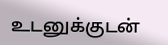உடனுக்குடன்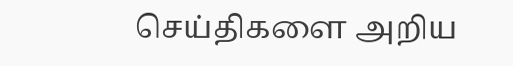செய்திகளை அறிய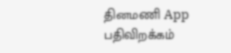தினமணி App பதிவிறக்கம்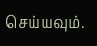செய்யவும்.